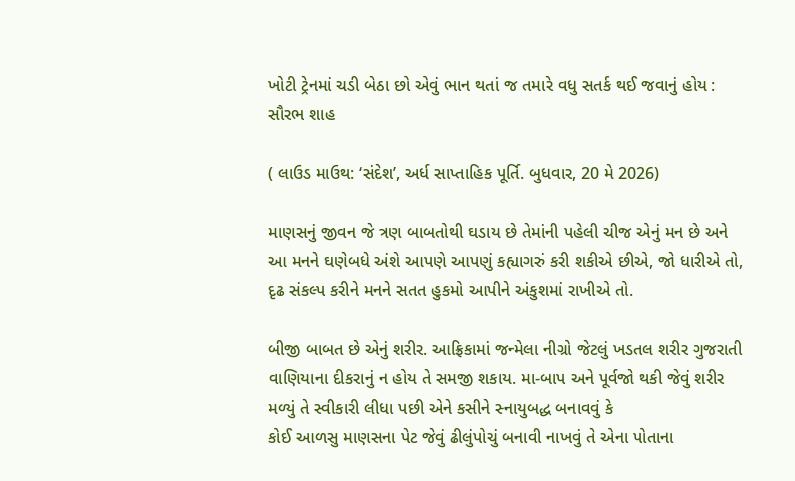ખોટી ટ્રેનમાં ચડી બેઠા છો એવું ભાન થતાં જ તમારે વધુ સતર્ક થઈ જવાનું હોય : સૌરભ શાહ

( લાઉડ માઉથ: ‘સંદેશ’, અર્ધ સાપ્તાહિક પૂર્તિ. બુધવાર, 20 મે 2026)

માણસનું જીવન જે ત્રણ બાબતોથી ઘડાય છે તેમાંની પહેલી ચીજ એનું મન છે અને આ મનને ઘણેબધે અંશે આપણે આપણું કહ્યાગરું કરી શકીએ છીએ, જો ધારીએ તો, દૃઢ સંકલ્પ કરીને મનને સતત હુકમો આપીને અંકુશમાં રાખીએ તો.

બીજી બાબત છે એનું શરીર. આફ્રિકામાં જન્મેલા નીગ્રો જેટલું ખડતલ શરીર ગુજરાતી વાણિયાના દીકરાનું ન હોય તે સમજી શકાય. મા-બાપ અને પૂર્વજો થકી જેવું શરીર મળ્યું તે સ્વીકારી લીધા પછી એને કસીને સ્નાયુબદ્ધ બનાવવું કે
કોઈ આળસુ માણસના પેટ જેવું ઢીલુંપોચું બનાવી નાખવું તે એના પોતાના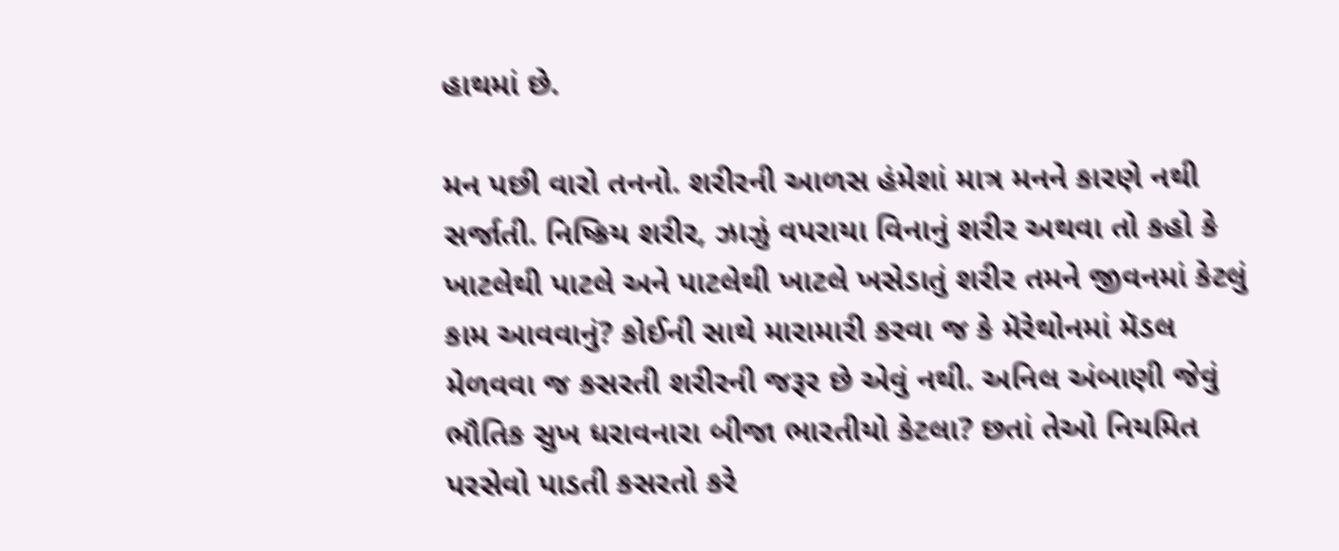હાથમાં છે.

મન પછી વારો તનનો. શરીરની આળસ હંમેશાં માત્ર મનને કારણે નથી સર્જાતી. નિષ્ક્રિય શરીર, ઝાઝું વપરાયા વિનાનું શરીર અથવા તો કહો કે ખાટલેથી પાટલે અને પાટલેથી ખાટલે ખસેડાતું શરીર તમને જીવનમાં કેટલું કામ આવવાનું? કોઈની સાથે મારામારી કરવા જ કે મૅરેથોનમાં મૅડલ મેળવવા જ કસરતી શરીરની જરૂર છે એવું નથી. અનિલ અંબાણી જેવું ભૌતિક સુખ ધરાવનારા બીજા ભારતીયો કેટલા? છતાં તેઓ નિયમિત પરસેવો પાડતી કસરતો કરે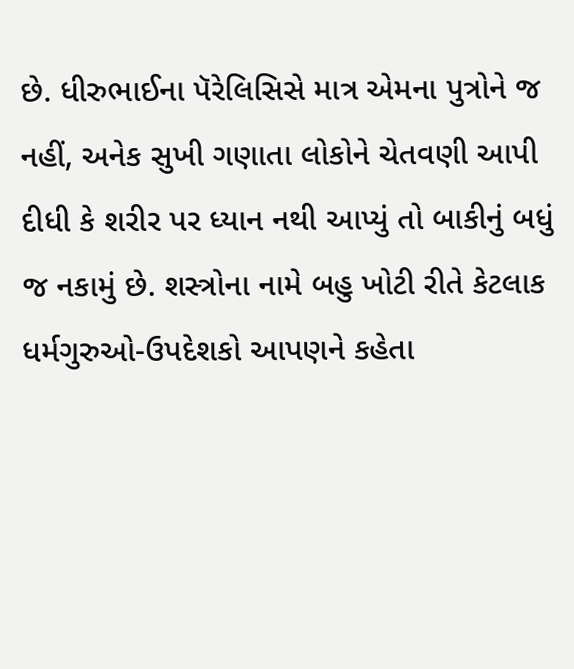છે. ધીરુભાઈના પૅરેલિસિસે માત્ર એમના પુત્રોને જ નહીં, અનેક સુખી ગણાતા લોકોને ચેતવણી આપી દીધી કે શરીર પર ધ્યાન નથી આપ્યું તો બાકીનું બધું જ નકામું છે. શસ્ત્રોના નામે બહુ ખોટી રીતે કેટલાક ધર્મગુરુઓ-ઉપદેશકો આપણને કહેતા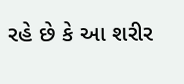રહે છે કે આ શરીર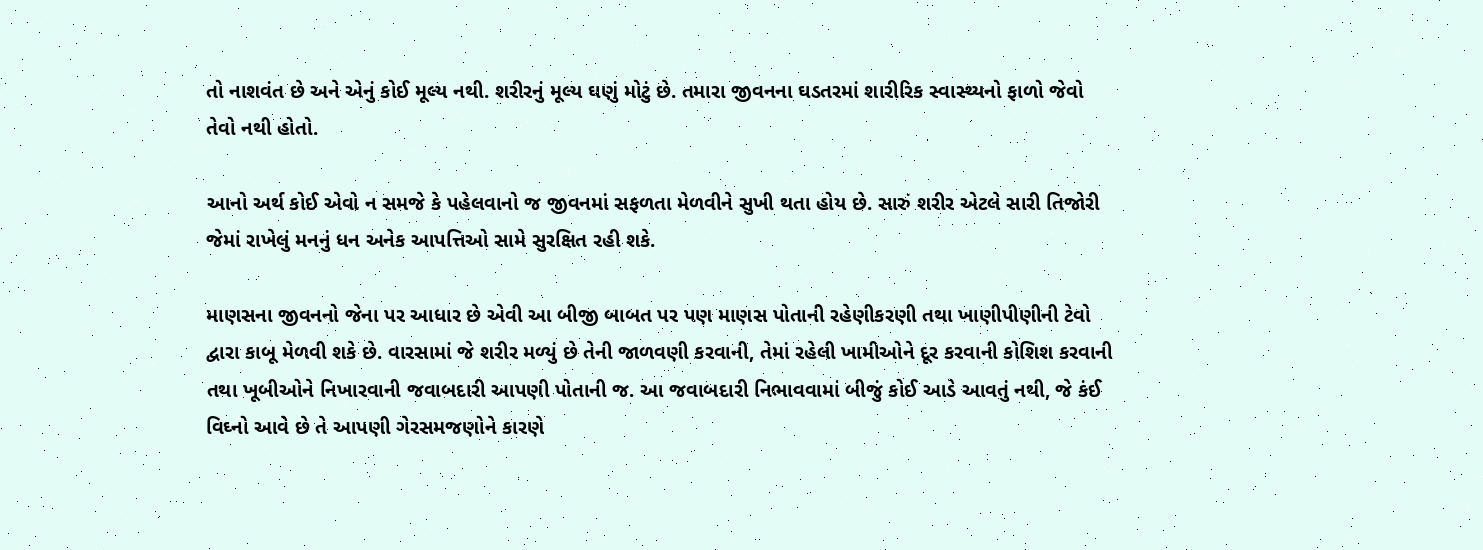તો નાશવંત છે અને એનું કોઈ મૂલ્ય નથી. શરીરનું મૂલ્ય ઘણું મોટું છે. તમારા જીવનના ઘડતરમાં શારીરિક સ્વાસ્થ્યનો ફાળો જેવો તેવો નથી હોતો.

આનો અર્થ કોઈ એવો ન સમજે કે પહેલવાનો જ જીવનમાં સફળતા મેળવીને સુખી થતા હોય છે. સારું શરીર એટલે સારી તિજોરી જેમાં રાખેલું મનનું ધન અનેક આપત્તિઓ સામે સુરક્ષિત રહી શકે.

માણસના જીવનનો જેના પર આધાર છે એવી આ બીજી બાબત પર પણ માણસ પોતાની રહેણીકરણી તથા ખાણીપીણીની ટેવો દ્વારા કાબૂ મેળવી શકે છે. વારસામાં જે શરીર મળ્યું છે તેની જાળવણી કરવાની, તેમાં રહેલી ખામીઓને દૂર કરવાની કોશિશ કરવાની તથા ખૂબીઓને નિખારવાની જવાબદારી આપણી પોતાની જ. આ જવાબદારી નિભાવવામાં બીજું કોઈ આડે આવતું નથી, જે કંઈ વિઘ્નો આવે છે તે આપણી ગેરસમજણોને કારણે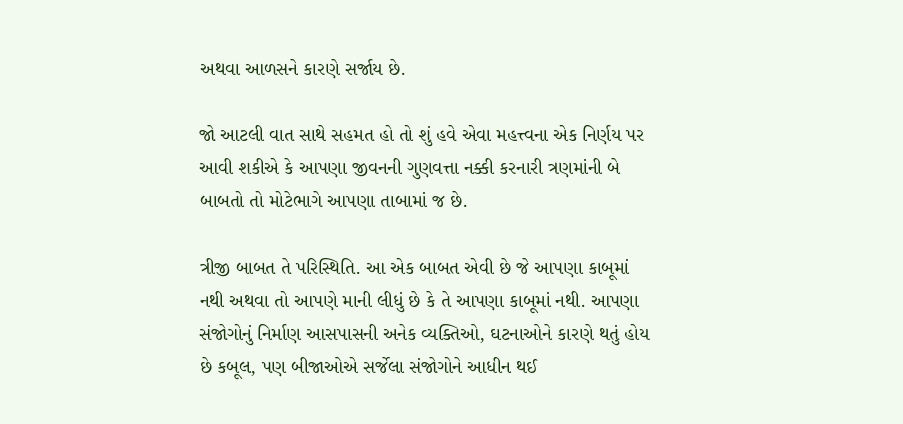અથવા આળસને કારણે સર્જાય છે.

જો આટલી વાત સાથે સહમત હો તો શું હવે એવા મહત્ત્વના એક નિર્ણય પર આવી શકીએ કે આપણા જીવનની ગુણવત્તા નક્કી કરનારી ત્રણમાંની બે બાબતો તો મોટેભાગે આપણા તાબામાં જ છે.

ત્રીજી બાબત તે પરિસ્થિતિ. આ એક બાબત એવી છે જે આપણા કાબૂમાં નથી અથવા તો આપણે માની લીધું છે કે તે આપણા કાબૂમાં નથી. આપણા સંજોગોનું નિર્માણ આસપાસની અનેક વ્યક્તિઓ, ઘટનાઓને કારણે થતું હોય છે કબૂલ, પણ બીજાઓએ સર્જેલા સંજોગોને આધીન થઈ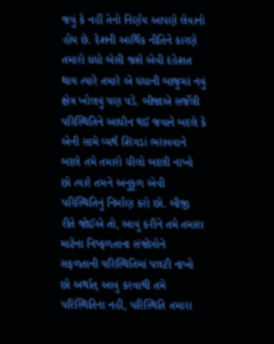જવું કે નહીં તેનો નિર્ણય આપણે લેવાનો હોય છે. દેશની આર્થિક નીતિને કારણે તમારો ધંધો બેસી જશે એવી દહેશત થાય ત્યારે તમારે એ ધંધાની બાજુમાં નવું ક્ષેત્ર ખોલવું પણ પડે. બીજાએ સર્જેલી પરિસ્થિતિને આધીન થઈ જવાને બદલે કે એની સામે વ્યર્થ શિંગડાં ભરાવવાને બદલે તમે તમારો ચીલો બદલી નાખો છો ત્યારે તમને અનુકૂળ એવી પરિસ્થિતિનું નિર્માણ કરો છો. બીજી રીતે જોઈએ તો, આવું કરીને તમે તમારા માટેના નિષ્ફળતાના સંજોગોને સફળતાની પરિસ્થિતિમાં પલટી નાખો છો અર્થાત્ આવું કરવાથી તમે પરિસ્થિતિના નહીં, પરિસ્થિતિ તમારા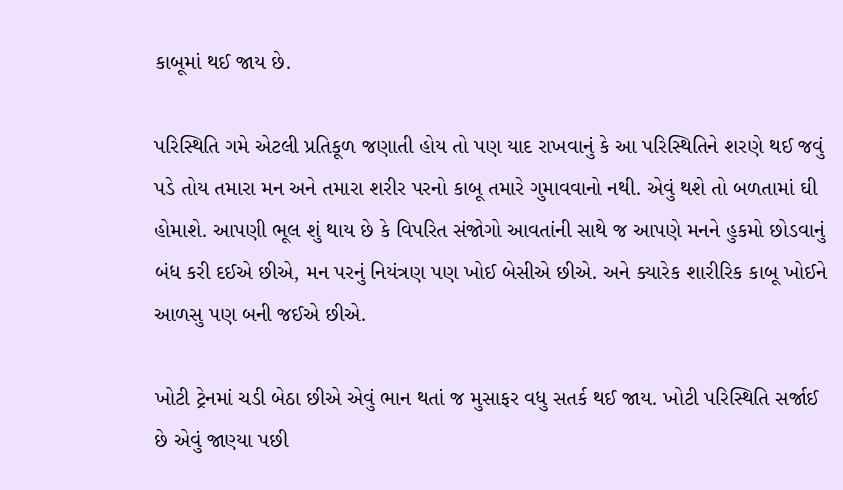કાબૂમાં થઈ જાય છે.

પરિસ્થિતિ ગમે એટલી પ્રતિકૂળ જણાતી હોય તો પણ યાદ રાખવાનું કે આ પરિસ્થિતિને શરણે થઈ જવું પડે તોય તમારા મન અને તમારા શરીર પરનો કાબૂ તમારે ગુમાવવાનો નથી. એવું થશે તો બળતામાં ઘી હોમાશે. આપણી ભૂલ શું થાય છે કે વિપરિત સંજોગો આવતાંની સાથે જ આપણે મનને હુકમો છોડવાનું બંધ કરી દઈએ છીએ, મન પરનું નિયંત્રણ પણ ખોઈ બેસીએ છીએ. અને ક્યારેક શારીરિક કાબૂ ખોઈને આળસુ પણ બની જઈએ છીએ.

ખોટી ટ્રેનમાં ચડી બેઠા છીએ એવું ભાન થતાં જ મુસાફર વધુ સતર્ક થઈ જાય. ખોટી પરિસ્થિતિ સર્જાઈ છે એવું જાણ્યા પછી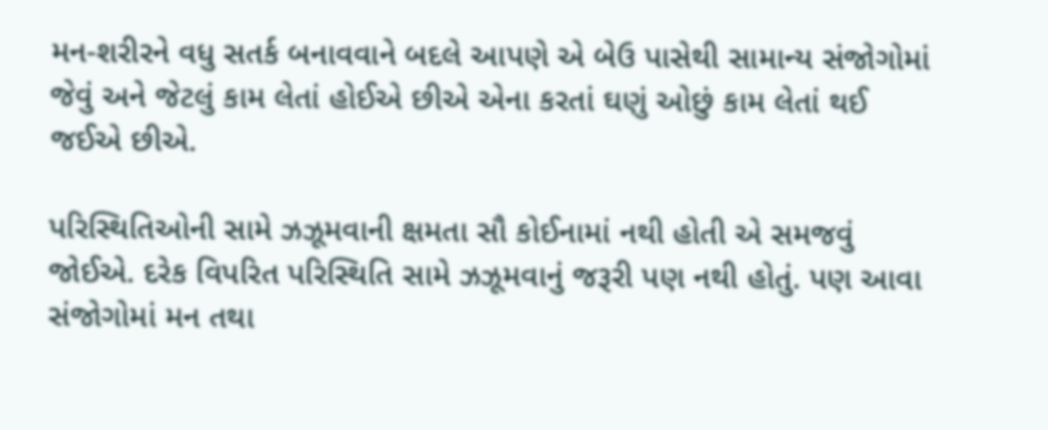મન-શરીરને વધુ સતર્ક બનાવવાને બદલે આપણે એ બેઉ પાસેથી સામાન્ય સંજોગોમાં જેવું અને જેટલું કામ લેતાં હોઈએ છીએ એના કરતાં ઘણું ઓછું કામ લેતાં થઈ જઈએ છીએ.

પરિસ્થિતિઓની સામે ઝઝૂમવાની ક્ષમતા સૌ કોઈનામાં નથી હોતી એ સમજવું જોઈએ. દરેક વિપરિત પરિસ્થિતિ સામે ઝઝૂમવાનું જરૂરી પણ નથી હોતું. પણ આવા સંજોગોમાં મન તથા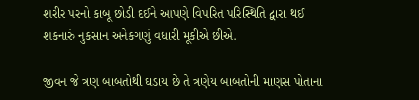શરીર પરનો કાબૂ છોડી દઈને આપણે વિપરિત પરિસ્થિતિ દ્વારા થઈ શકનારું નુકસાન અનેકગણું વધારી મૂકીએ છીએ.

જીવન જે ત્રણ બાબતોથી ઘડાય છે તે ત્રણેય બાબતોની માણસ પોતાના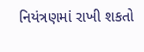નિયંત્રણમાં રાખી શકતો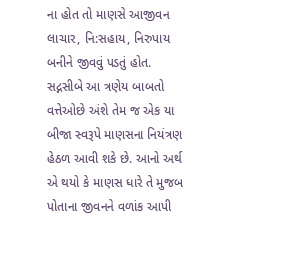ના હોત તો માણસે આજીવન લાચાર, નિ:સહાય, નિરુપાય બનીને જીવવું પડતું હોત. સદ્નસીબે આ ત્રણેય બાબતો વત્તેઓછે અંશે તેમ જ એક યા બીજા સ્વરૂપે માણસના નિયંત્રણ હેઠળ આવી શકે છે. આનો અર્થ એ થયો કે માણસ ધારે તે મુજબ પોતાના જીવનને વળાંક આપી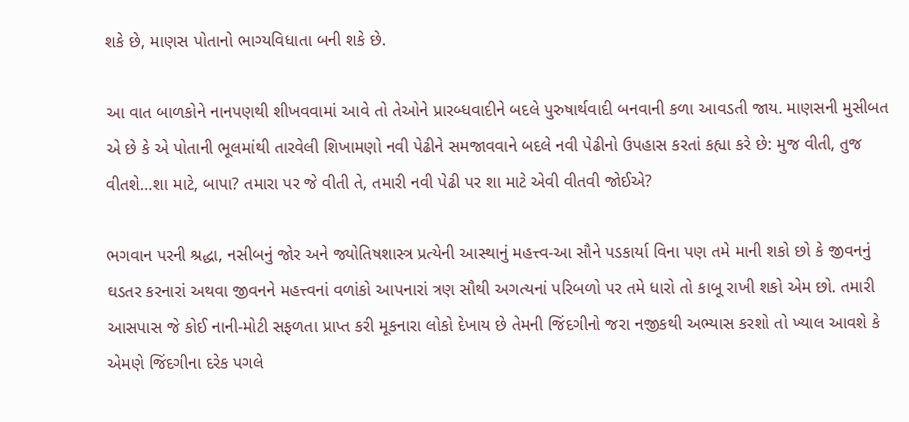શકે છે, માણસ પોતાનો ભાગ્યવિધાતા બની શકે છે.

આ વાત બાળકોને નાનપણથી શીખવવામાં આવે તો તેઓને પ્રારબ્ધવાદીને બદલે પુરુષાર્થવાદી બનવાની કળા આવડતી જાય. માણસની મુસીબત એ છે કે એ પોતાની ભૂલમાંથી તારવેલી શિખામણો નવી પેઢીને સમજાવવાને બદલે નવી પેઢીનો ઉપહાસ કરતાં કહ્યા કરે છે: મુજ વીતી, તુજ વીતશે…શા માટે, બાપા? તમારા પર જે વીતી તે, તમારી નવી પેઢી પર શા માટે એવી વીતવી જોઈએ?

ભગવાન પરની શ્રદ્ધા, નસીબનું જોર અને જ્યોતિષશાસ્ત્ર પ્રત્યેની આસ્થાનું મહત્ત્વ-આ સૌને પડકાર્યા વિના પણ તમે માની શકો છો કે જીવનનું ઘડતર કરનારાં અથવા જીવનને મહત્ત્વનાં વળાંકો આપનારાં ત્રણ સૌથી અગત્યનાં પરિબળો પર તમે ધારો તો કાબૂ રાખી શકો એમ છો. તમારી આસપાસ જે કોઈ નાની-મોટી સફળતા પ્રાપ્ત કરી મૂકનારા લોકો દેખાય છે તેમની જિંદગીનો જરા નજીકથી અભ્યાસ કરશો તો ખ્યાલ આવશે કે એમણે જિંદગીના દરેક પગલે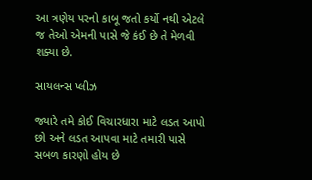આ ત્રણેય પરનો કાબૂ જતો કર્યો નથી એટલે જ તેઓ એમની પાસે જે કંઈ છે તે મેળવી શક્યા છે.

સાયલન્સ પ્લીઝ

જ્યારે તમે કોઈ વિચારધારા માટે લડત આપો છો અને લડત આપવા માટે તમારી પાસે સબળ કારણો હોય છે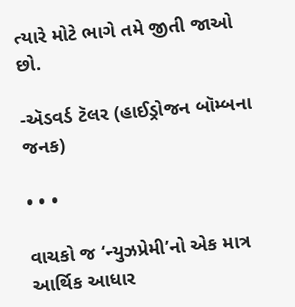ત્યારે મોટે ભાગે તમે જીતી જાઓ છો.

-ઍડવર્ડ ટૅલર (હાઈડ્રોજન બૉમ્બના જનક)

• • •

વાચકો જ ‘ન્યુઝપ્રેમી’નો એક માત્ર આર્થિક આધાર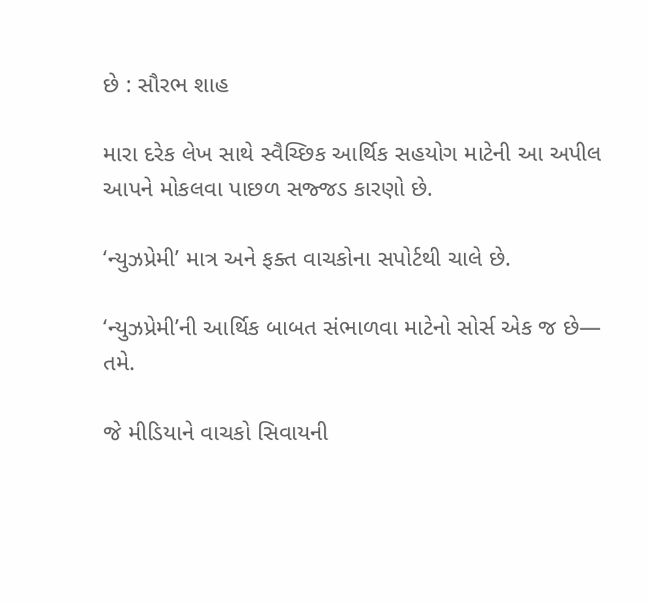છે : સૌરભ શાહ

મારા દરેક લેખ સાથે સ્વૈચ્છિક આર્થિક સહયોગ માટેની આ અપીલ આપને મોકલવા પાછળ સજ્જડ કારણો છે.

‘ન્યુઝપ્રેમી’ માત્ર અને ફક્ત વાચકોના સપોર્ટથી ચાલે છે.

‘ન્યુઝપ્રેમી’ની આર્થિક બાબત સંભાળવા માટેનો સોર્સ એક જ છે— તમે.

જે મીડિયાને વાચકો સિવાયની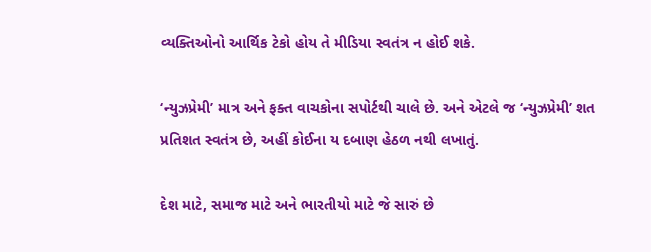વ્યક્તિઓનો આર્થિક ટેકો હોય તે મીડિયા સ્વતંત્ર ન હોઈ શકે.

‘ન્યુઝપ્રેમી’ માત્ર અને ફક્ત વાચકોના સપોર્ટથી ચાલે છે. અને એટલે જ ‘ન્યુઝપ્રેમી’ શત પ્રતિશત સ્વતંત્ર છે, અહીં કોઈના ય દબાણ હેઠળ નથી લખાતું.

દેશ માટે, સમાજ માટે અને ભારતીયો માટે જે સારું છે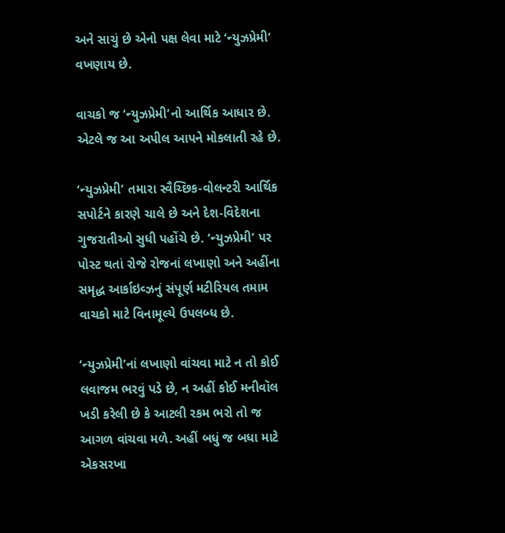અને સાચું છે એનો પક્ષ લેવા માટે ‘ન્યુઝપ્રેમી’ વખણાય છે.

વાચકો જ ‘ન્યુઝપ્રેમી’નો આર્થિક આધાર છે. એટલે જ આ અપીલ આપને મોકલાતી રહે છે.

‘ન્યુઝપ્રેમી’ તમારા સ્વૈચ્છિક‐વોલન્ટરી આર્થિક સપોર્ટને કારણે ચાલે છે અને દેશ-વિદેશના ગુજરાતીઓ સુધી પહોંચે છે. ‘ન્યુઝપ્રેમી’ પર પોસ્ટ થતાં રોજે રોજનાં લખાણો અને અહીંના સમૃદ્ધ આર્કાઇવ્ઝનું સંપૂર્ણ મટીરિયલ તમામ વાચકો માટે વિનામૂલ્યે ઉપલબ્ધ છે.

‘ન્યુઝપ્રેમી’નાં લખાણો વાંચવા માટે ન તો કોઈ લવાજમ ભરવું પડે છે, ન અહીં કોઈ મનીવૉલ ખડી કરેલી છે કે આટલી રકમ ભરો તો જ આગળ વાંચવા મળે. અહીં બધું જ બધા માટે એકસરખા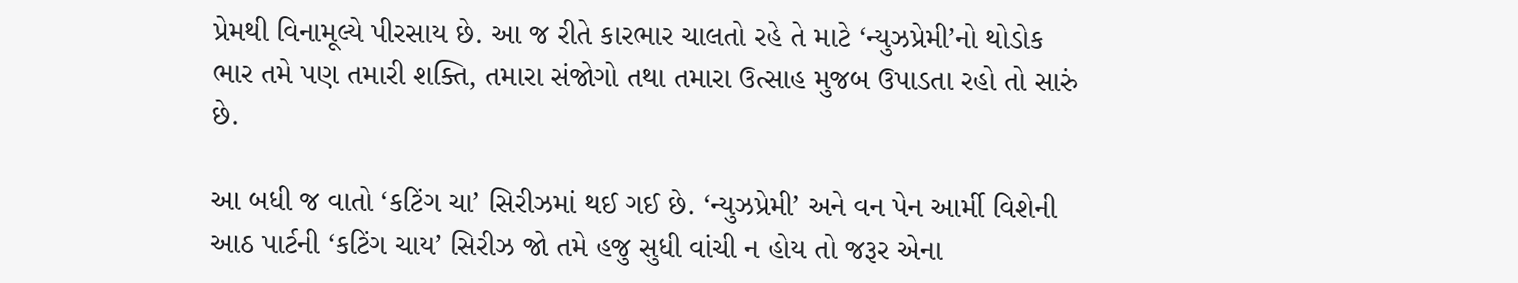પ્રેમથી વિનામૂલ્યે પીરસાય છે. આ જ રીતે કારભાર ચાલતો રહે તે માટે ‘ન્યુઝપ્રેમી’નો થોડોક ભાર તમે પણ તમારી શક્તિ, તમારા સંજોગો તથા તમારા ઉત્સાહ મુજબ ઉપાડતા રહો તો સારું છે.

આ બધી જ વાતો ‘કટિંગ ચા’ સિરીઝમાં થઈ ગઈ છે. ‘ન્યુઝપ્રેમી’ અને વન પેન આર્મી વિશેની આઠ પાર્ટની ‘કટિંગ ચાય’ સિરીઝ જો તમે હજુ સુધી વાંચી ન હોય તો જરૂર એના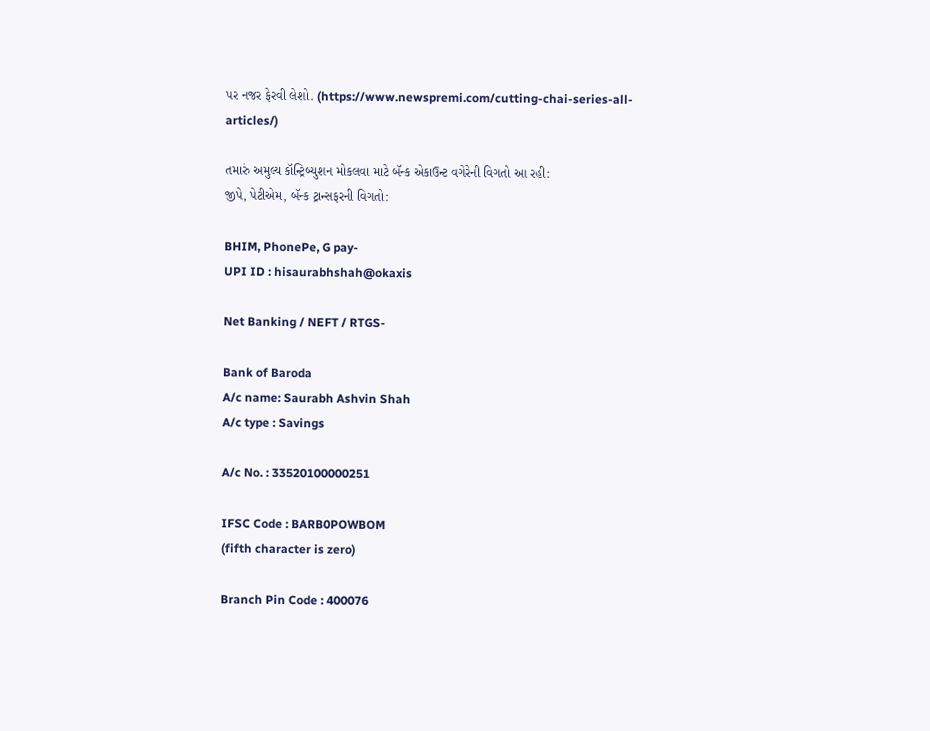પર નજર ફેરવી લેશો. (https://www.newspremi.com/cutting-chai-series-all-articles/)

તમારું અમુલ્ય કૉન્ટ્રિબ્યુશન મોકલવા માટે બૅન્ક એકાઉન્ટ વગેરેની વિગતો આ રહી:
જીપે, પેટીએમ, બૅન્ક ટ્રાન્સફરની વિગતો:

BHIM, PhonePe, G pay-
UPI ID : hisaurabhshah@okaxis

Net Banking / NEFT / RTGS-

Bank of Baroda
A/c name: Saurabh Ashvin Shah
A/c type : Savings

A/c No. : 33520100000251

IFSC Code : BARB0POWBOM
(fifth character is zero)

Branch Pin Code : 400076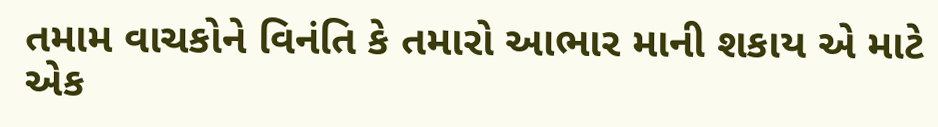તમામ વાચકોને વિનંતિ કે તમારો આભાર માની શકાય એ માટે એક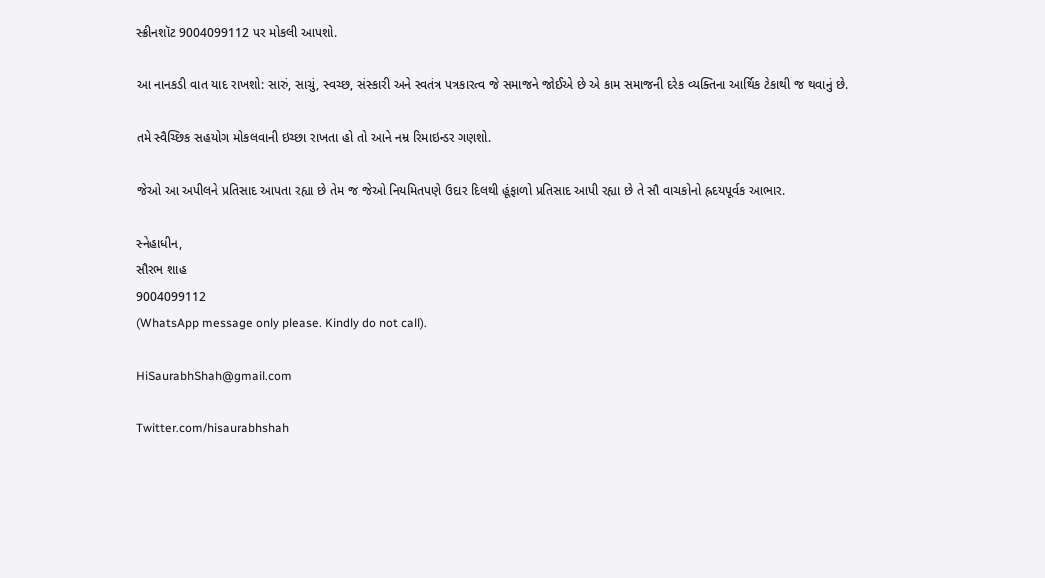સ્ક્રીનશૉટ 9004099112 પર મોકલી આપશો.

આ નાનકડી વાત યાદ રાખશો: સારું, સાચું, સ્વચ્છ, સંસ્કારી અને સ્વતંત્ર પત્રકારત્વ જે સમાજને જોઈએ છે એ કામ સમાજની દરેક વ્યક્તિના આર્થિક ટેકાથી જ થવાનું છે.

તમે સ્વૈચ્છિક સહયોગ મોકલવાની ઇચ્છા રાખતા હો તો આને નમ્ર રિમાઇન્ડર ગણશો.

જેઓ આ અપીલને પ્રતિસાદ આપતા રહ્યા છે તેમ જ જેઓ નિયમિતપણે ઉદાર દિલથી હૂંફાળો પ્રતિસાદ આપી રહ્યા છે તે સૌ વાચકોનો હ્રદયપૂર્વક આભાર.

સ્નેહાધીન,
સૌરભ શાહ
9004099112
(WhatsApp message only please. Kindly do not call).

HiSaurabhShah@gmail.com

Twitter.com/hisaurabhshah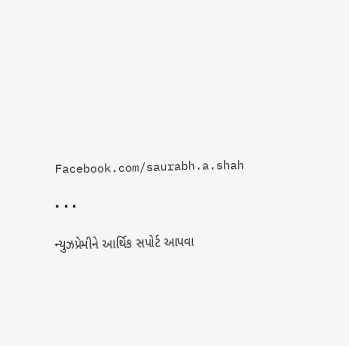Facebook.com/saurabh.a.shah

• • •

ન્યુઝપ્રેમીને આર્થિક સપોર્ટ આપવા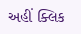અહીં ક્લિક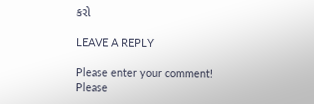કરો

LEAVE A REPLY

Please enter your comment!
Please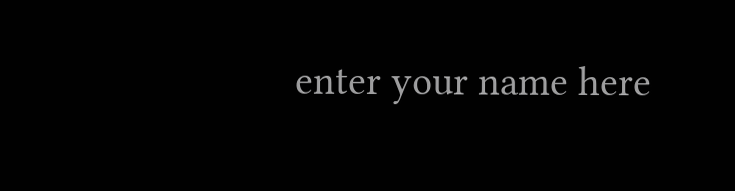enter your name here